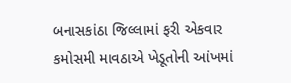બનાસકાંઠા જિલ્લામાં ફરી એકવાર કમોસમી માવઠાએ ખેડૂતોની આંખમાં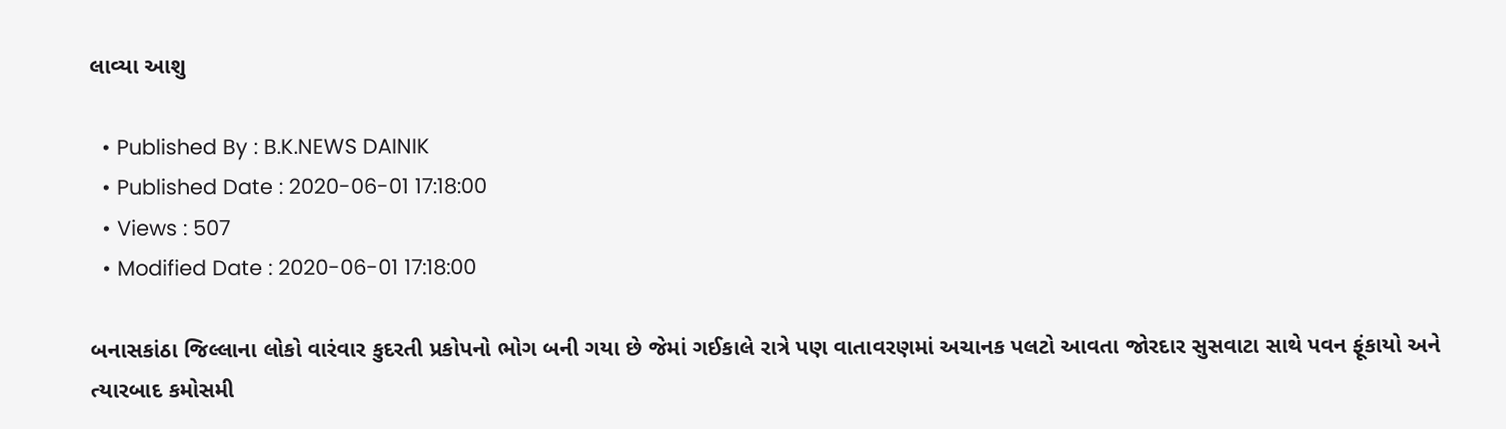લાવ્યા આશુ

  • Published By : B.K.NEWS DAINIK
  • Published Date : 2020-06-01 17:18:00
  • Views : 507
  • Modified Date : 2020-06-01 17:18:00

બનાસકાંઠા જિલ્લાના લોકો વારંવાર કુદરતી પ્રકોપનો ભોગ બની ગયા છે જેમાં ગઈકાલે રાત્રે પણ વાતાવરણમાં અચાનક પલટો આવતા જોરદાર સુસવાટા સાથે પવન ફૂંકાયો અને ત્યારબાદ કમોસમી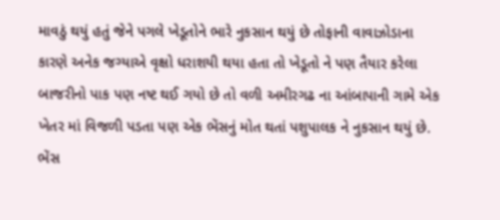માવઠું થયું હતું જેને પગલે ખેડૂતોને ભારે નુકસાન થયું છે તોફાની વાવાઝોડાના કારણે અનેક જગ્યાએ વૃક્ષો ધરાશયી થયા હતા તો ખેડૂતો ને પણ તૈયાર કરેલા બાજરીનો પાક પણ નષ્ટ થઈ ગયો છે તો વળી અમીરગઢ ના આંબાપાની ગામે એક ખેતર માં વિજળી પડતા પણ એક ભેંસનું મોત થતાં પશુપાલક ને નુકસાન થયું છે. ભેંસ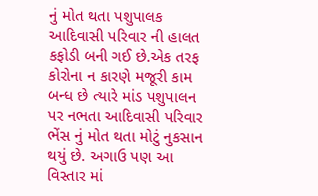નું મોત થતા પશુપાલક આદિવાસી પરિવાર ની હાલત કફોડી બની ગઈ છે.એક તરફ કોરોના ન કારણે મજૂરી કામ બન્ધ છે ત્યારે માંડ પશુપાલન પર નભતા આદિવાસી પરિવાર ભેંસ નું મોત થતા મોટું નુકસાન થયું છે. અગાઉ પણ આ વિસ્તાર માં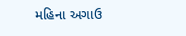મહિના અગાઉ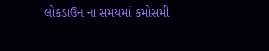લોકડાઉન ના સમયમાં કમોસમી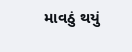માવઠું થયું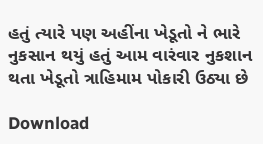હતું ત્યારે પણ અહીંના ખેડૂતો ને ભારે નુકસાન થયું હતું આમ વારંવાર નુકશાન થતા ખેડૂતો ત્રાહિમામ પોકારી ઉઠ્યા છે

Download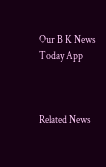Our B K News Today App



Related News